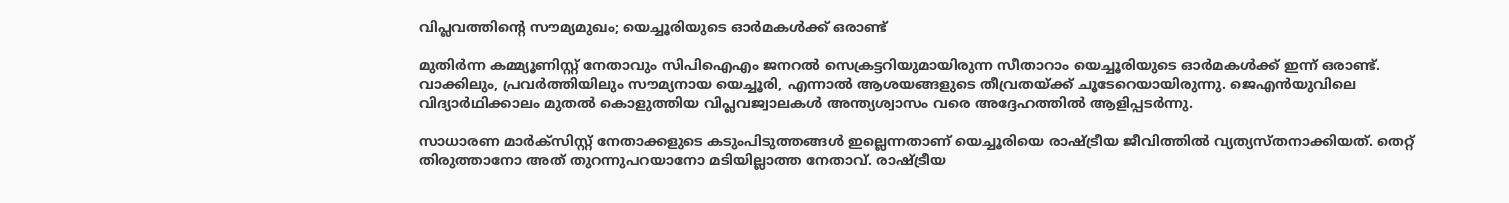വിപ്ലവത്തിന്റെ സൗമ്യമുഖം; യെച്ചൂരിയുടെ ഓർമകൾക്ക് ഒരാണ്ട്

മുതിർന്ന കമ്മ്യൂണിസ്റ്റ് നേതാവും സിപിഐഎം ജനറൽ സെക്രട്ടറിയുമായിരുന്ന സീതാറാം യെച്ചൂരിയുടെ ഓർമകൾക്ക് ഇന്ന് ഒരാണ്ട്. വാക്കിലും, പ്രവർത്തിയിലും സൗമ്യനായ യെച്ചൂരി, എന്നാൽ ആശയങ്ങളുടെ തീവ്രതയ്ക്ക് ചൂടേറെയായിരുന്നു. ജെഎൻയുവിലെ വിദ്യാർഥിക്കാലം മുതൽ കൊളുത്തിയ വിപ്ലവജ്വാലകൾ അന്ത്യശ്വാസം വരെ അദ്ദേഹത്തിൽ ആളിപ്പടർന്നു.

സാധാരണ മാർക്സിസ്റ്റ് നേതാക്കളുടെ കടുംപിടുത്തങ്ങൾ ഇല്ലെന്നതാണ് യെച്ചൂരിയെ രാഷ്ട്രീയ ജീവിത്തിൽ വ്യത്യസ്തനാക്കിയത്. തെറ്റ് തിരുത്താനോ അത് തുറന്നുപറയാനോ മടിയില്ലാത്ത നേതാവ്. രാഷ്ട്രീയ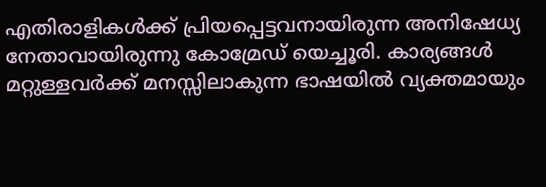എതിരാളികള്‍ക്ക് പ്രിയപ്പെട്ടവനായിരുന്ന അനിഷേധ്യ നേതാവായിരുന്നു കോമ്രേഡ് യെച്ചൂരി. കാര്യങ്ങൾ മറ്റുള്ളവർക്ക് മനസ്സിലാകുന്ന ഭാഷയിൽ വ്യക്തമായും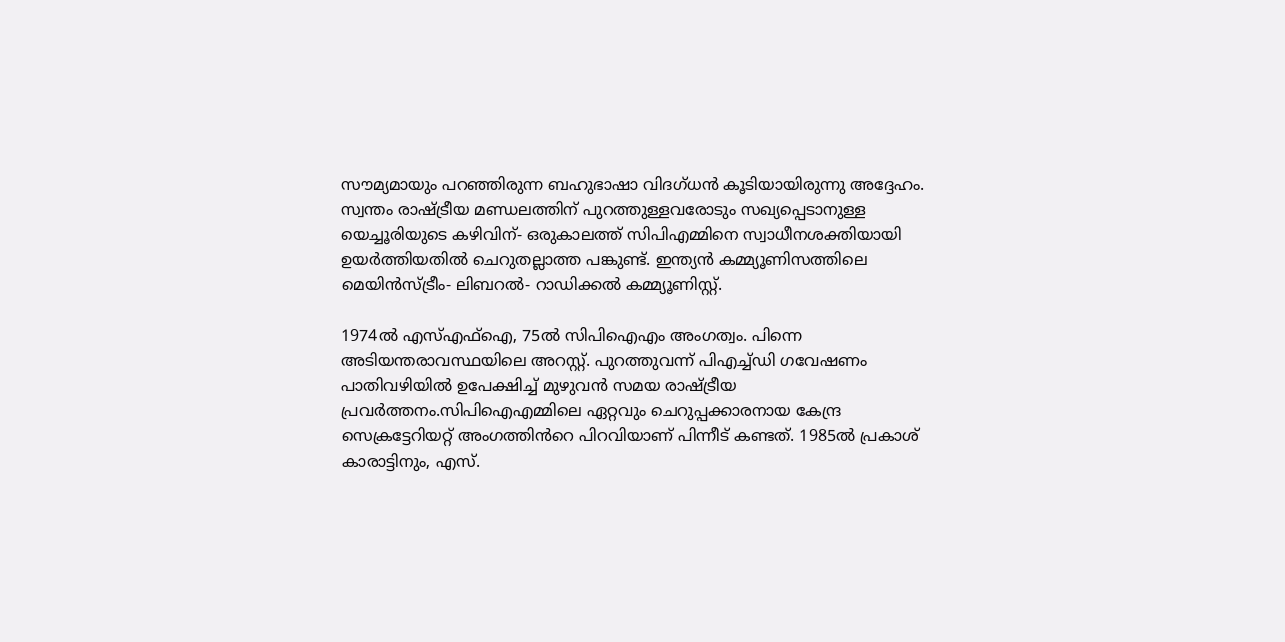സൗമ്യമായും പറഞ്ഞിരുന്ന ബഹുഭാഷാ വിദഗ്ധൻ കൂടിയായിരുന്നു അദ്ദേഹം. സ്വന്തം രാഷ്ട്രീയ മണ്ഡലത്തിന് പുറത്തുള്ളവരോടും സഖ്യപ്പെടാനുള്ള യെച്ചൂരിയുടെ കഴിവിന്- ഒരുകാലത്ത് സിപിഎമ്മിനെ സ്വാധീനശക്തിയായി ഉയർത്തിയതില്‍ ചെറുതല്ലാത്ത പങ്കുണ്ട്. ഇന്ത്യന്‍ കമ്മ്യൂണിസത്തിലെ മെയിന്‍സ്ട്രീം- ലിബറല്‍- റാഡിക്കല്‍ കമ്മ്യൂണിസ്റ്റ്.

1974ൽ എസ്എഫ്ഐ, 75ൽ സിപിഐഎം അംഗത്വം. പിന്നെ അടിയന്തരാവസ്ഥയിലെ അറസ്റ്റ്. പുറത്തുവന്ന് പിഎച്ച്ഡി ഗവേഷണം പാതിവഴിയിൽ ഉപേക്ഷിച്ച് മുഴുവൻ സമയ രാഷ്ട്രീയ പ്രവർത്തനം.സിപിഐഎമ്മിലെ ഏറ്റവും ചെറുപ്പക്കാരനായ കേന്ദ്ര സെക്രട്ടേറിയറ്റ് അംഗത്തിൻറെ പിറവിയാണ് പിന്നീട് കണ്ടത്. 1985ൽ പ്രകാശ് കാരാട്ടിനും, എസ്.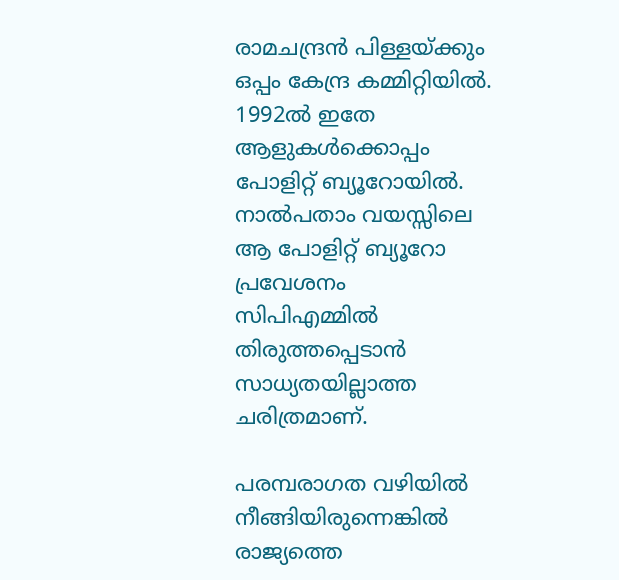രാമചന്ദ്രൻ പിള്ളയ്ക്കും ഒപ്പം കേന്ദ്ര കമ്മിറ്റിയിൽ. 1992ൽ ഇതേ ആളുകൾക്കൊപ്പം പോളിറ്റ് ബ്യൂറോയിൽ. നാൽപതാം വയസ്സിലെ ആ പോളിറ്റ് ബ്യൂറോ പ്രവേശനം സിപിഎമ്മിൽ തിരുത്തപ്പെടാൻ സാധ്യതയില്ലാത്ത ചരിത്രമാണ്.

പരമ്പരാഗത വഴിയിൽ നീങ്ങിയിരുന്നെങ്കിൽ രാജ്യത്തെ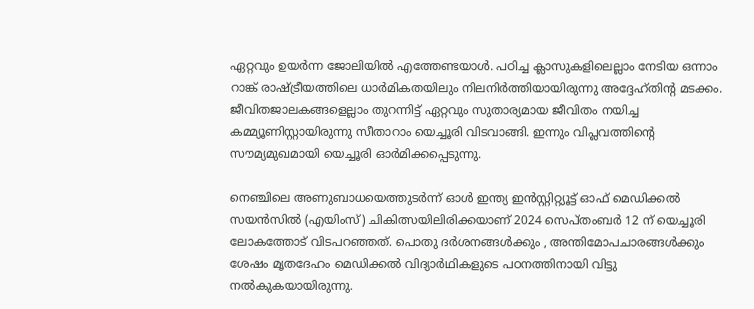ഏറ്റവും ഉയർന്ന ജോലിയിൽ എത്തേണ്ടയാൾ. പഠിച്ച ക്ലാസുകളിലെല്ലാം നേടിയ ഒന്നാം റാങ്ക് രാഷ്ട്രീയത്തിലെ ധാർമികതയിലും നിലനിർത്തിയായിരുന്നു അദ്ദേഹ്തിന്റ മടക്കം. ജീവിതജാലകങ്ങളെല്ലാം തുറന്നിട്ട് ഏറ്റവും സുതാര്യമായ ജീവിതം നയിച്ച കമ്മ്യൂണിസ്റ്റായിരുന്നു സീതാറാം യെച്ചൂരി വിടവാങ്ങി. ഇന്നും വിപ്ലവത്തിന്റെ സൗമ്യമുഖമായി യെച്ചൂരി ഓർമിക്കപ്പെടുന്നു.

നെഞ്ചിലെ അണുബാധയെത്തുടർന്ന് ഓള്‍ ഇന്ത്യ ഇന്‍സ്റ്റിറ്റ്യൂട്ട് ഓഫ് മെഡിക്കല്‍ സയന്‍സില്‍ (എയിംസ്) ചികിത്സയിലിരിക്കയാണ് 2024 സെപ്തംബർ 12 ന് യെച്ചൂരി ലോകത്തോട് വിടപറഞ്ഞത്. പൊതു ദർശനങ്ങൾക്കും , അന്തിമോപചാരങ്ങൾക്കും ശേഷം മൃതദേഹം മെഡിക്കൽ വിദ്യാർഥികളുടെ പഠനത്തിനായി വിട്ടു നൽകുകയായിരുന്നു.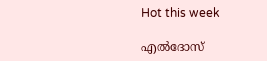Hot this week

എൽദോസ്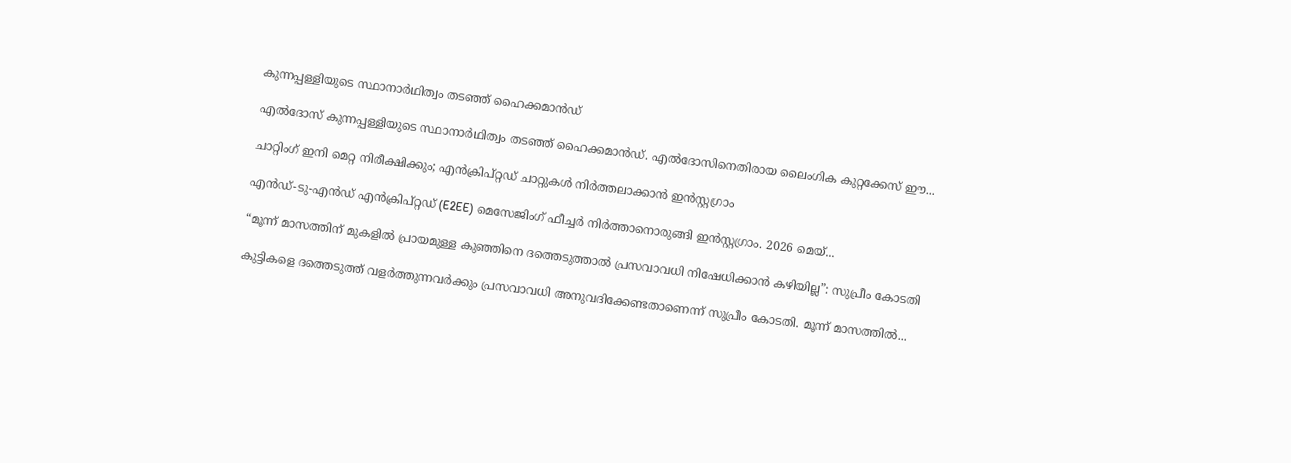കുന്നപ്പള്ളിയുടെ സ്ഥാനാർഥിത്വം തടഞ്ഞ് ഹൈക്കമാൻഡ്

എൽദോസ് കുന്നപ്പള്ളിയുടെ സ്ഥാനാർഥിത്വം തടഞ്ഞ് ഹൈക്കമാൻഡ്. എൽദോസിനെതിരായ ലൈംഗിക കുറ്റക്കേസ് ഈ...

ചാറ്റിംഗ് ഇനി മെറ്റ നിരീക്ഷിക്കും; എൻക്രിപ്റ്റഡ് ചാറ്റുകൾ നിർത്തലാക്കാൻ ഇൻസ്റ്റഗ്രാം

എൻഡ്-ടു-എൻഡ് എൻക്രിപ്റ്റഡ് (E2EE) മെസേജിംഗ് ഫീച്ചർ നിർത്താനൊരുങ്ങി ഇൻസ്റ്റഗ്രാം. 2026 മെയ്...

“മൂന്ന് മാസത്തിന് മുകളിൽ പ്രായമുള്ള കുഞ്ഞിനെ ദത്തെടുത്താൽ പ്രസവാവധി നിഷേധിക്കാൻ കഴിയില്ല”: സുപ്രീം കോടതി

കുട്ടികളെ ദത്തെടുത്ത് വളർത്തുന്നവർക്കും പ്രസവാവധി അനുവദിക്കേണ്ടതാണെന്ന് സുപ്രീം കോടതി. മൂന്ന് മാസത്തിൽ...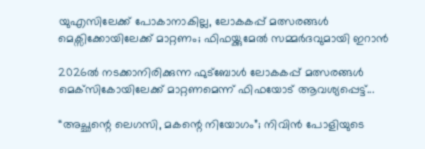യുഎസിലേക്ക് പോകാനാകില്ല, ലോകകപ്പ് മത്സരങ്ങള്‍ മെക്സിക്കോയിലേക്ക് മാറ്റണം; ഫിഫയ്ക്കുമേല്‍ സമ്മര്‍ദവുമായി ഇറാന്‍

2026ല്‍ നടക്കാനിരിക്കുന്ന ഫുട്‌ബോള്‍ ലോകകപ്പ് മത്സരങ്ങള്‍ മെക്‌സികോയിലേക്ക് മാറ്റണമെന്ന് ഫിഫയോട് ആവശ്യപ്പെട്ട്...

“അച്ഛന്റെ ലെഗസി, മകന്റെ നിയോഗം”; നിവിൻ പോളിയുടെ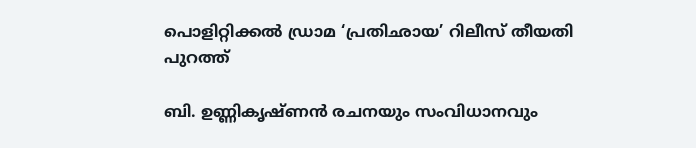പൊളിറ്റിക്കൽ ഡ്രാമ ‘പ്രതിഛായ’ റിലീസ് തീയതി പുറത്ത്

ബി. ഉണ്ണികൃഷ്ണൻ രചനയും സംവിധാനവും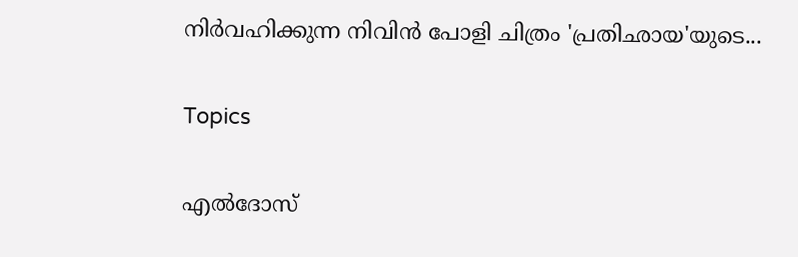നിർവഹിക്കുന്ന നിവിൻ പോളി ചിത്രം 'പ്രതിഛായ'യുടെ...

Topics

എൽദോസ്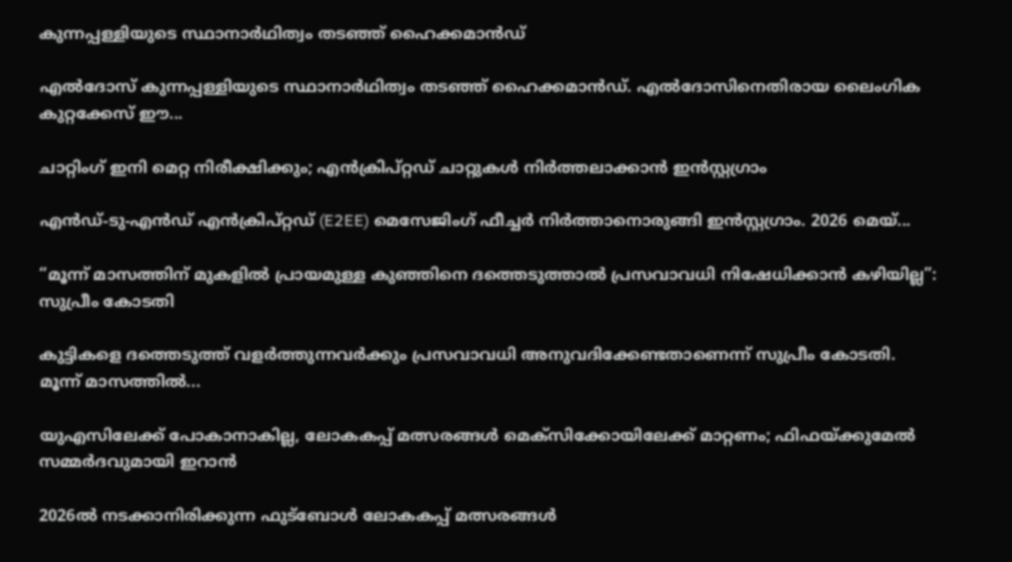കുന്നപ്പള്ളിയുടെ സ്ഥാനാർഥിത്വം തടഞ്ഞ് ഹൈക്കമാൻഡ്

എൽദോസ് കുന്നപ്പള്ളിയുടെ സ്ഥാനാർഥിത്വം തടഞ്ഞ് ഹൈക്കമാൻഡ്. എൽദോസിനെതിരായ ലൈംഗിക കുറ്റക്കേസ് ഈ...

ചാറ്റിംഗ് ഇനി മെറ്റ നിരീക്ഷിക്കും; എൻക്രിപ്റ്റഡ് ചാറ്റുകൾ നിർത്തലാക്കാൻ ഇൻസ്റ്റഗ്രാം

എൻഡ്-ടു-എൻഡ് എൻക്രിപ്റ്റഡ് (E2EE) മെസേജിംഗ് ഫീച്ചർ നിർത്താനൊരുങ്ങി ഇൻസ്റ്റഗ്രാം. 2026 മെയ്...

“മൂന്ന് മാസത്തിന് മുകളിൽ പ്രായമുള്ള കുഞ്ഞിനെ ദത്തെടുത്താൽ പ്രസവാവധി നിഷേധിക്കാൻ കഴിയില്ല”: സുപ്രീം കോടതി

കുട്ടികളെ ദത്തെടുത്ത് വളർത്തുന്നവർക്കും പ്രസവാവധി അനുവദിക്കേണ്ടതാണെന്ന് സുപ്രീം കോടതി. മൂന്ന് മാസത്തിൽ...

യുഎസിലേക്ക് പോകാനാകില്ല, ലോകകപ്പ് മത്സരങ്ങള്‍ മെക്സിക്കോയിലേക്ക് മാറ്റണം; ഫിഫയ്ക്കുമേല്‍ സമ്മര്‍ദവുമായി ഇറാന്‍

2026ല്‍ നടക്കാനിരിക്കുന്ന ഫുട്‌ബോള്‍ ലോകകപ്പ് മത്സരങ്ങള്‍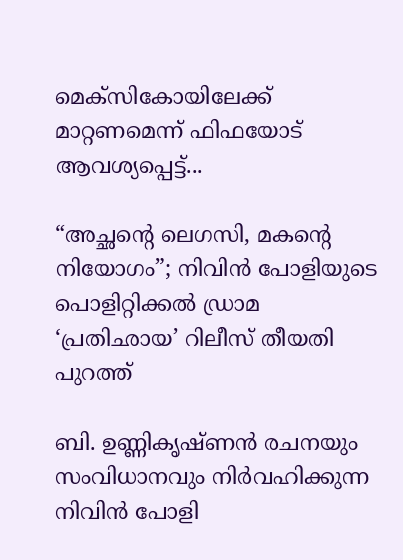മെക്‌സികോയിലേക്ക് മാറ്റണമെന്ന് ഫിഫയോട് ആവശ്യപ്പെട്ട്...

“അച്ഛന്റെ ലെഗസി, മകന്റെ നിയോഗം”; നിവിൻ പോളിയുടെ പൊളിറ്റിക്കൽ ഡ്രാമ ‘പ്രതിഛായ’ റിലീസ് തീയതി പുറത്ത്

ബി. ഉണ്ണികൃഷ്ണൻ രചനയും സംവിധാനവും നിർവഹിക്കുന്ന നിവിൻ പോളി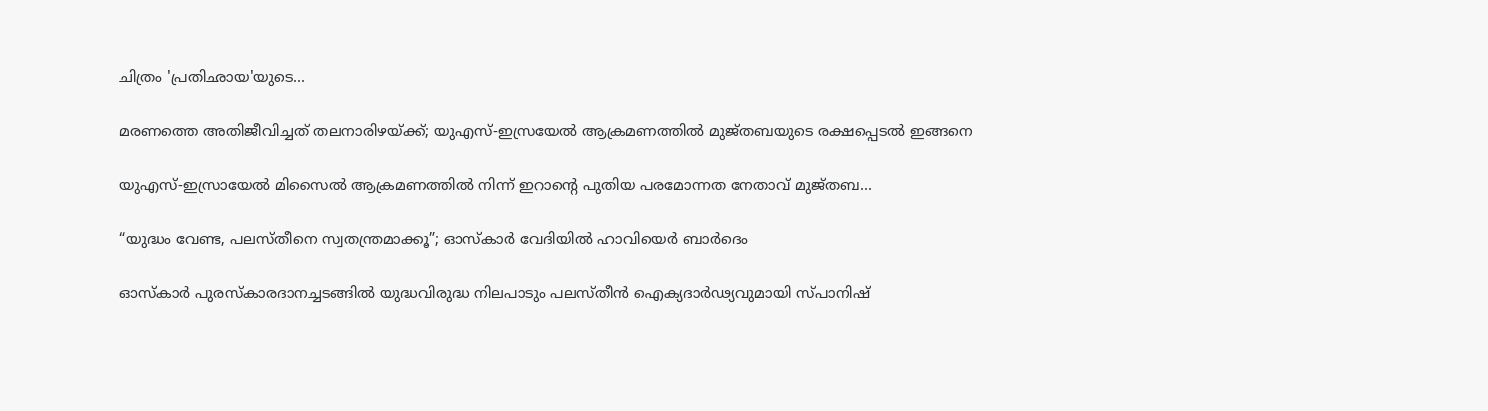ചിത്രം 'പ്രതിഛായ'യുടെ...

മരണത്തെ അതിജീവിച്ചത് തലനാരിഴയ്ക്ക്; യുഎസ്-ഇസ്രയേൽ ആക്രമണത്തിൽ മുജ്തബയുടെ രക്ഷപ്പെടൽ ഇങ്ങനെ

യുഎസ്-ഇസ്രായേൽ മിസൈൽ ആക്രമണത്തിൽ നിന്ന് ഇറാന്റെ പുതിയ പരമോന്നത നേതാവ് മുജ്തബ...

“യുദ്ധം വേണ്ട, പലസ്തീനെ സ്വതന്ത്രമാക്കൂ”; ഓസ്കാർ വേദിയിൽ ഹാവിയെർ ബാർദെം

ഓസ്കാർ പുരസ്കാരദാനച്ചടങ്ങിൽ യുദ്ധവിരുദ്ധ നിലപാടും പലസ്തീൻ ഐക്യദാർഢ്യവുമായി സ്പാനിഷ്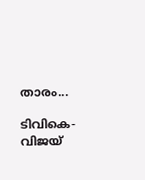താരം...

ടിവികെ- വിജയ്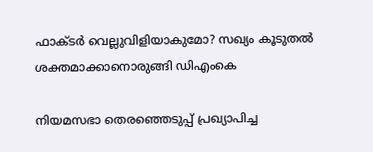ഫാക്ടർ വെല്ലുവിളിയാകുമോ? സഖ്യം കൂടുതൽ ശക്തമാക്കാനൊരുങ്ങി ഡിഎംകെ

നിയമസഭാ തെരഞ്ഞെടുപ്പ് പ്രഖ്യാപിച്ച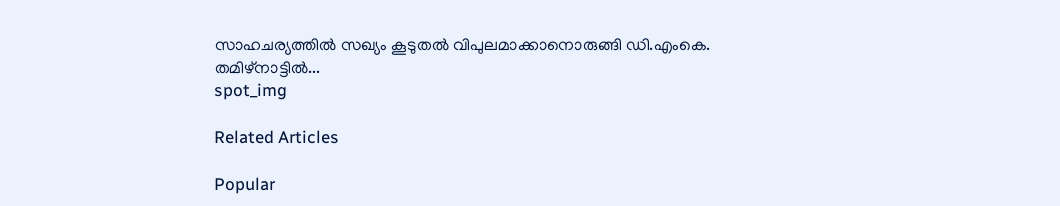സാഹചര്യത്തിൽ സഖ്യം കൂടുതൽ വിപുലമാക്കാനൊരുങ്ങി ഡി.എംകെ. തമിഴ്‌നാട്ടിൽ...
spot_img

Related Articles

Popular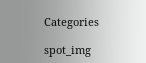Categories

spot_img